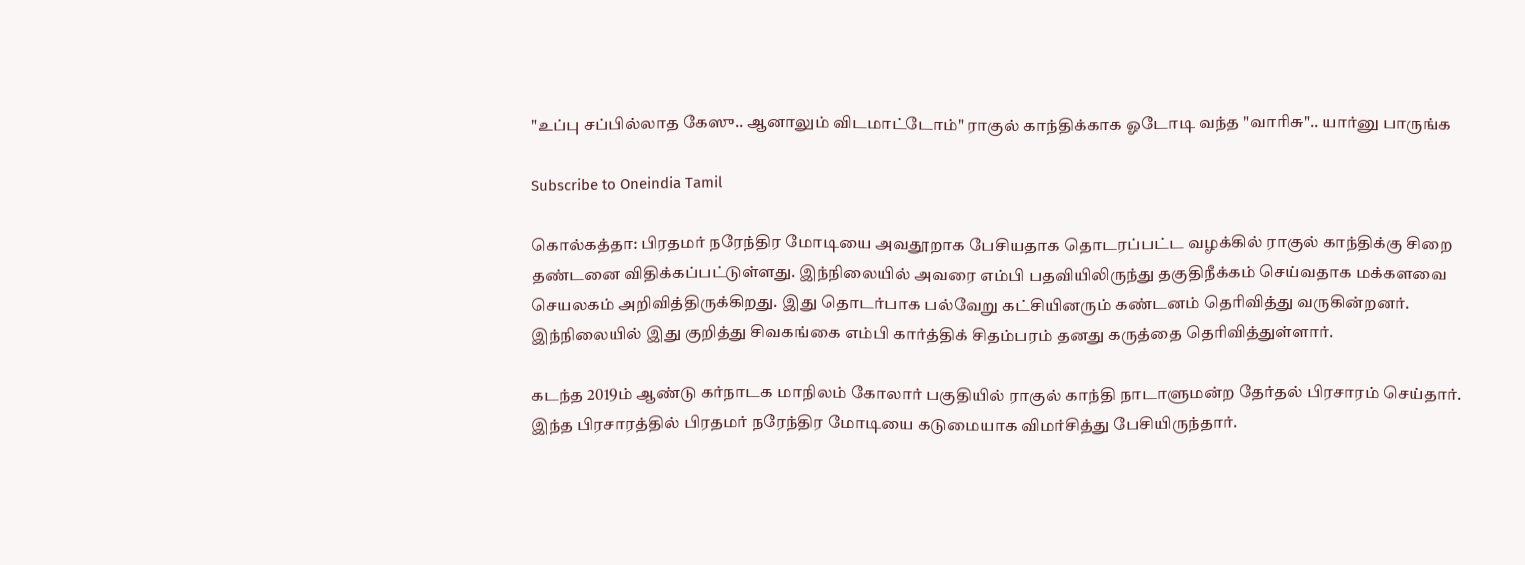"உப்பு சப்பில்லாத கேஸு.. ஆனாலும் விடமாட்டோம்" ராகுல் காந்திக்காக ஓடோடி வந்த "வாரிசு".. யார்னு பாருங்க

Subscribe to Oneindia Tamil

கொல்கத்தா: பிரதமர் நரேந்திர மோடியை அவதூறாக பேசியதாக தொடரப்பட்ட வழக்கில் ராகுல் காந்திக்கு சிறை தண்டனை விதிக்கப்பட்டுள்ளது. இந்நிலையில் அவரை எம்பி பதவியிலிருந்து தகுதிநீக்கம் செய்வதாக மக்களவை செயலகம் அறிவித்திருக்கிறது. இது தொடர்பாக பல்வேறு கட்சியினரும் கண்டனம் தெரிவித்து வருகின்றனர். இந்நிலையில் இது குறித்து சிவகங்கை எம்பி கார்த்திக் சிதம்பரம் தனது கருத்தை தெரிவித்துள்ளார்.

கடந்த 2019ம் ஆண்டு கர்நாடக மாநிலம் கோலார் பகுதியில் ராகுல் காந்தி நாடாளுமன்ற தேர்தல் பிரசாரம் செய்தார். இந்த பிரசாரத்தில் பிரதமர் நரேந்திர மோடியை கடுமையாக விமர்சித்து பேசியிருந்தார்.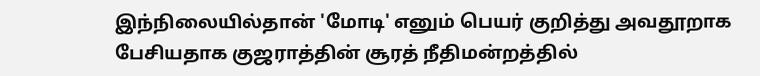இந்நிலையில்தான் 'மோடி' எனும் பெயர் குறித்து அவதூறாக பேசியதாக குஜராத்தின் சூரத் நீதிமன்றத்தில்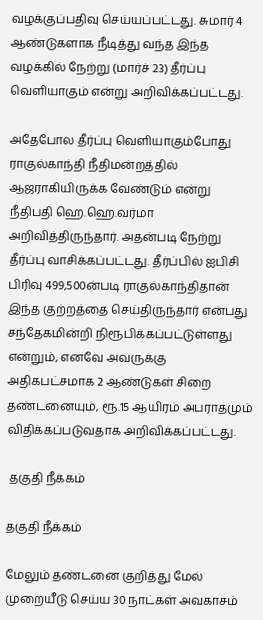வழக்குப்பதிவு செய்யப்பட்டது. சுமார் 4 ஆண்டுகளாக நீடித்து வந்த இந்த வழக்கில் நேற்று (மார்ச் 23) தீர்ப்பு வெளியாகும் என்று அறிவிக்கப்பட்டது.

அதேபோல தீர்ப்பு வெளியாகும்போது ராகுல்காந்தி நீதிமன்றத்தில் ஆஜராகியிருக்க வேண்டும் என்று நீதிபதி ஹெ.ஹெ.வர்மா அறிவித்திருந்தார். அதன்படி நேற்று தீர்ப்பு வாசிக்கப்பட்டது. தீர்ப்பில் ஐபிசி பிரிவு 499,500ன்படி ராகுல்காந்திதான் இந்த குற்றத்தை செய்திருந்தார் என்பது சந்தேகமின்றி நிரூபிக்கப்பட்டுள்ளது என்றும், எனவே அவருக்கு அதிகபட்சமாக 2 ஆண்டுகள் சிறை தண்டனையும், ரூ.15 ஆயிரம் அபராதமும் விதிக்கப்படுவதாக அறிவிக்கப்பட்டது.

 தகுதி நீக்கம்

தகுதி நீக்கம்

மேலும் தண்டனை குறித்து மேல் முறையீடு செய்ய 30 நாட்கள் அவகாசம்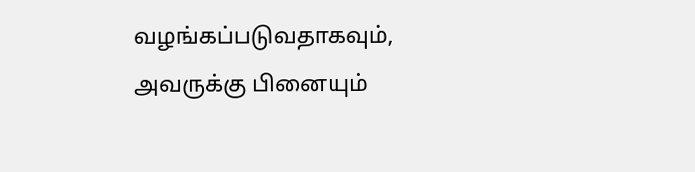வழங்கப்படுவதாகவும், அவருக்கு பினையும்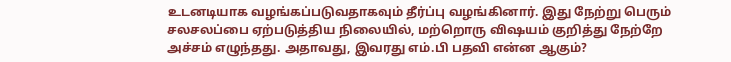உடனடியாக வழங்கப்படுவதாகவும் தீர்ப்பு வழங்கினார். இது நேற்று பெரும் சலசலப்பை ஏற்படுத்திய நிலையில், மற்றொரு விஷயம் குறித்து நேற்றே அச்சம் எழுந்தது. அதாவது, இவரது எம்.பி பதவி என்ன ஆகும்?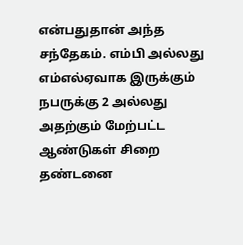என்பதுதான் அந்த சந்தேகம். எம்பி அல்லது எம்எல்ஏவாக இருக்கும் நபருக்கு 2 அல்லது அதற்கும் மேற்பட்ட ஆண்டுகள் சிறை தண்டனை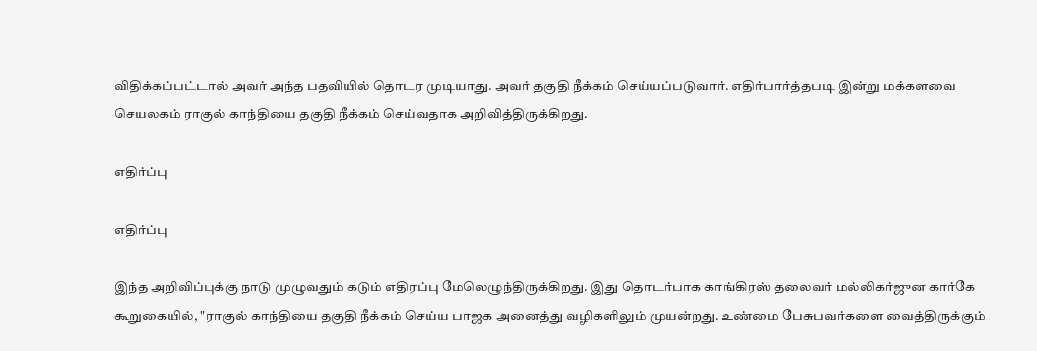விதிக்கப்பட்டால் அவர் அந்த பதவியில் தொடர முடியாது. அவர் தகுதி நீக்கம் செய்யப்படுவார். எதிர்பார்த்தபடி இன்று மக்களவை செயலகம் ராகுல் காந்தியை தகுதி நீக்கம் செய்வதாக அறிவித்திருக்கிறது.

எதிர்ப்பு

எதிர்ப்பு

இந்த அறிவிப்புக்கு நாடு முழுவதும் கடும் எதிரப்பு மேலெழுந்திருக்கிறது. இது தொடர்பாக காங்கிரஸ் தலைவர் மல்லிகர்ஜுன கார்கே கூறுகையில், "ராகுல் காந்தியை தகுதி நீக்கம் செய்ய பாஜக அனைத்து வழிகளிலும் முயன்றது. உண்மை பேசுபவர்களை வைத்திருக்கும்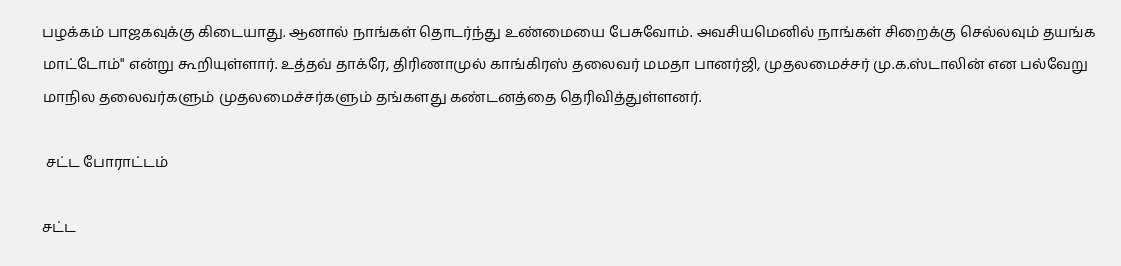பழக்கம் பாஜகவுக்கு கிடையாது. ஆனால் நாங்கள் தொடர்ந்து உண்மையை பேசுவோம். அவசியமெனில் நாங்கள் சிறைக்கு செல்லவும் தயங்க மாட்டோம்" என்று கூறியுள்ளார். உத்தவ் தாக்ரே, திரிணாமுல் காங்கிரஸ் தலைவர் மமதா பானர்ஜி, முதலமைச்சர் மு.க.ஸ்டாலின் என பல்வேறு மாநில தலைவர்களும் முதலமைச்சர்களும் தங்களது கண்டனத்தை தெரிவித்துள்ளனர்.

 சட்ட போராட்டம்

சட்ட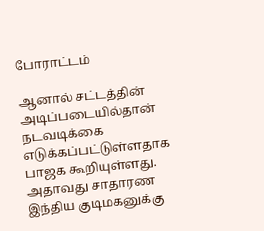போராட்டம்

ஆனால் சட்டத்தின் அடிப்படையில்தான் நடவடிக்கை எடுக்கப்பட்டுள்ளதாக பாஜக கூறியுள்ளது. அதாவது சாதாரண இந்திய குடிமகனுக்கு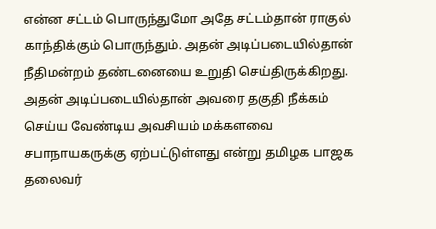என்ன சட்டம் பொருந்துமோ அதே சட்டம்தான் ராகுல் காந்திக்கும் பொருந்தும். அதன் அடிப்படையில்தான் நீதிமன்றம் தண்டனையை உறுதி செய்திருக்கிறது. அதன் அடிப்படையில்தான் அவரை தகுதி நீக்கம் செய்ய வேண்டிய அவசியம் மக்களவை சபாநாயகருக்கு ஏற்பட்டுள்ளது என்று தமிழக பாஜக தலைவர்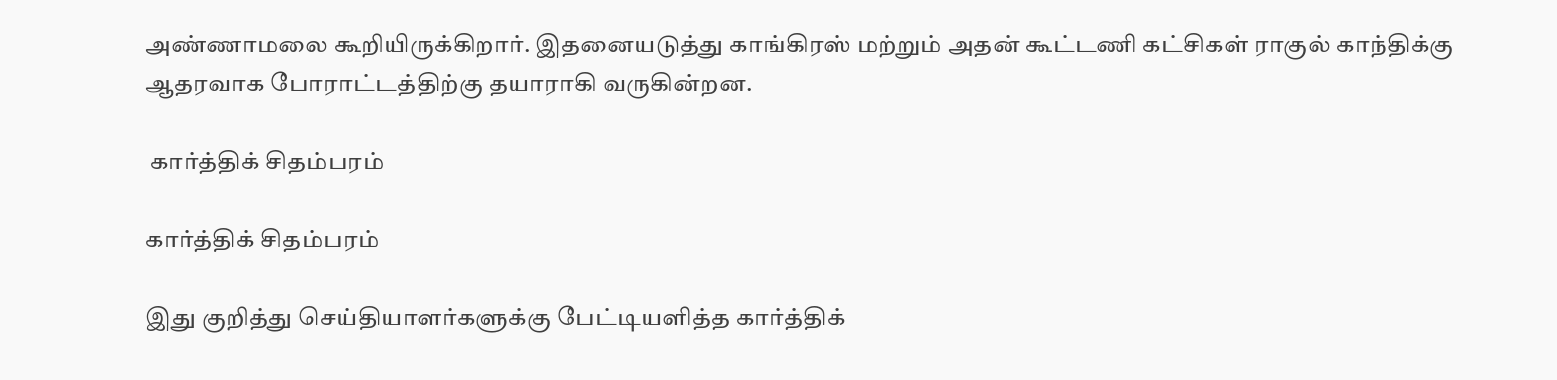அண்ணாமலை கூறியிருக்கிறார். இதனையடுத்து காங்கிரஸ் மற்றும் அதன் கூட்டணி கட்சிகள் ராகுல் காந்திக்கு ஆதரவாக போராட்டத்திற்கு தயாராகி வருகின்றன.

 கார்த்திக் சிதம்பரம்

கார்த்திக் சிதம்பரம்

இது குறித்து செய்தியாளர்களுக்கு பேட்டியளித்த கார்த்திக்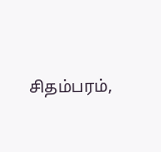சிதம்பரம்,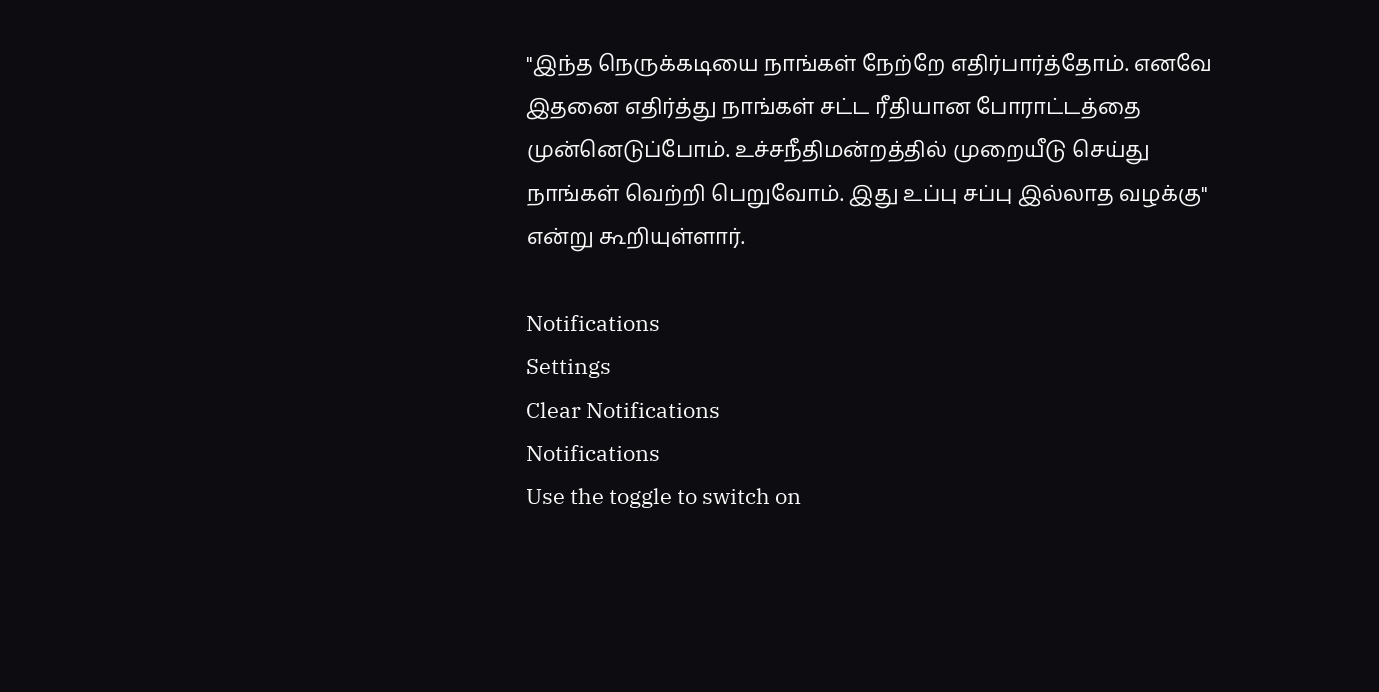"இந்த நெருக்கடியை நாங்கள் நேற்றே எதிர்பார்த்தோம். எனவே இதனை எதிர்த்து நாங்கள் சட்ட ரீதியான போராட்டத்தை முன்னெடுப்போம். உச்சநீதிமன்றத்தில் முறையீடு செய்து நாங்கள் வெற்றி பெறுவோம். இது உப்பு சப்பு இல்லாத வழக்கு" என்று கூறியுள்ளார்.

Notifications
Settings
Clear Notifications
Notifications
Use the toggle to switch on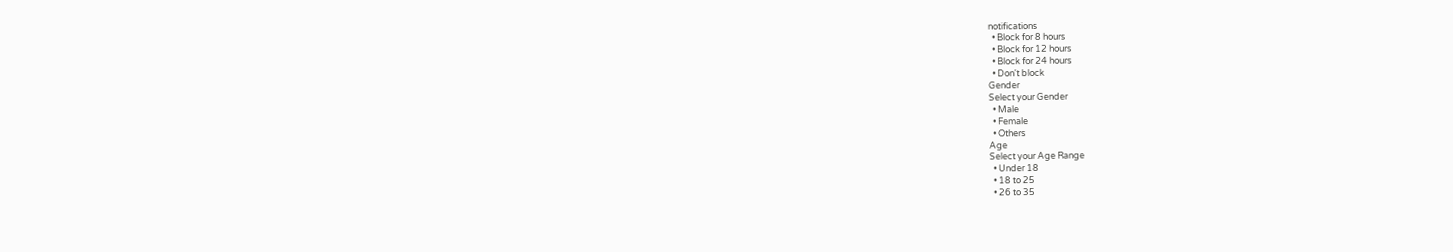notifications
  • Block for 8 hours
  • Block for 12 hours
  • Block for 24 hours
  • Don't block
Gender
Select your Gender
  • Male
  • Female
  • Others
Age
Select your Age Range
  • Under 18
  • 18 to 25
  • 26 to 35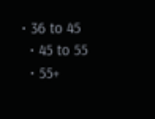• 36 to 45
  • 45 to 55
  • 55+